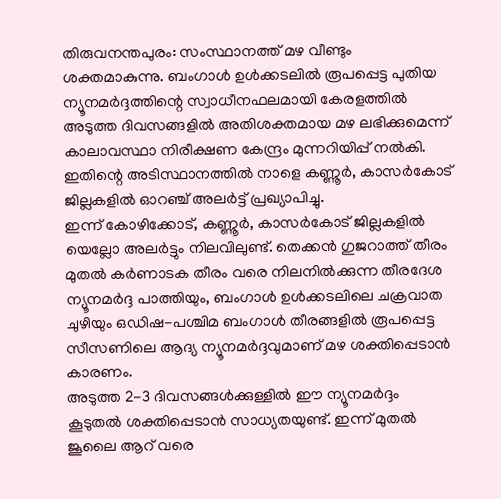തിരുവനന്തപുരം: സംസ്ഥാനത്ത് മഴ വീണ്ടും ശക്തമാകുന്നു. ബംഗാൾ ഉൾക്കടലിൽ രൂപപ്പെട്ട പുതിയ ന്യൂനമർദ്ദത്തിന്റെ സ്വാധീനഫലമായി കേരളത്തിൽ അടുത്ത ദിവസങ്ങളിൽ അതിശക്തമായ മഴ ലഭിക്കുമെന്ന് കാലാവസ്ഥാ നിരീക്ഷണ കേന്ദ്രം മുന്നറിയിപ്പ് നൽകി. ഇതിന്റെ അടിസ്ഥാനത്തിൽ നാളെ കണ്ണൂർ, കാസർകോട് ജില്ലകളിൽ ഓറഞ്ച് അലർട്ട് പ്രഖ്യാപിച്ചു.
ഇന്ന് കോഴിക്കോട്, കണ്ണൂർ, കാസർകോട് ജില്ലകളിൽ യെല്ലോ അലർട്ടും നിലവിലുണ്ട്. തെക്കൻ ഗുജറാത്ത് തീരം മുതൽ കർണാടക തീരം വരെ നിലനിൽക്കുന്ന തീരദേശ ന്യൂനമർദ്ദ പാത്തിയും, ബംഗാൾ ഉൾക്കടലിലെ ചക്രവാത ചുഴിയും ഒഡിഷ-പശ്ചിമ ബംഗാൾ തീരങ്ങളിൽ രൂപപ്പെട്ട സീസണിലെ ആദ്യ ന്യൂനമർദ്ദവുമാണ് മഴ ശക്തിപ്പെടാൻ കാരണം.
അടുത്ത 2-3 ദിവസങ്ങൾക്കുള്ളിൽ ഈ ന്യൂനമർദ്ദം കൂടുതൽ ശക്തിപ്പെടാൻ സാധ്യതയുണ്ട്. ഇന്ന് മുതൽ ജൂലൈ ആറ് വരെ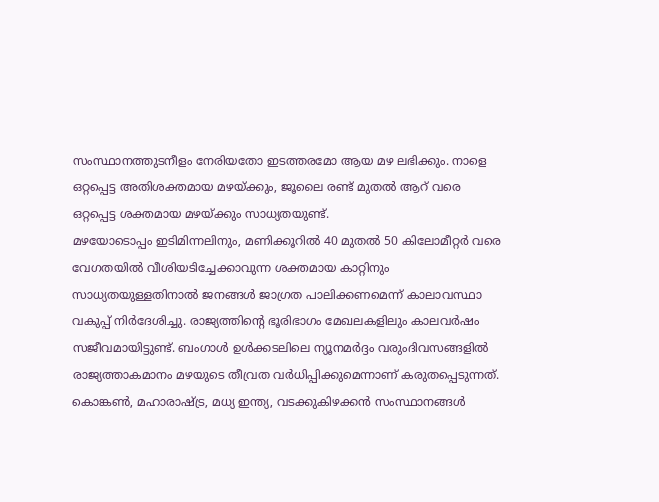സംസ്ഥാനത്തുടനീളം നേരിയതോ ഇടത്തരമോ ആയ മഴ ലഭിക്കും. നാളെ ഒറ്റപ്പെട്ട അതിശക്തമായ മഴയ്ക്കും, ജൂലൈ രണ്ട് മുതൽ ആറ് വരെ ഒറ്റപ്പെട്ട ശക്തമായ മഴയ്ക്കും സാധ്യതയുണ്ട്.
മഴയോടൊപ്പം ഇടിമിന്നലിനും, മണിക്കൂറിൽ 40 മുതൽ 50 കിലോമീറ്റർ വരെ വേഗതയിൽ വീശിയടിച്ചേക്കാവുന്ന ശക്തമായ കാറ്റിനും സാധ്യതയുള്ളതിനാൽ ജനങ്ങൾ ജാഗ്രത പാലിക്കണമെന്ന് കാലാവസ്ഥാ വകുപ്പ് നിർദേശിച്ചു. രാജ്യത്തിന്റെ ഭൂരിഭാഗം മേഖലകളിലും കാലവർഷം സജീവമായിട്ടുണ്ട്. ബംഗാൾ ഉൾക്കടലിലെ ന്യൂനമർദ്ദം വരുംദിവസങ്ങളിൽ രാജ്യത്താകമാനം മഴയുടെ തീവ്രത വർധിപ്പിക്കുമെന്നാണ് കരുതപ്പെടുന്നത്.
കൊങ്കൺ, മഹാരാഷ്ട്ര, മധ്യ ഇന്ത്യ, വടക്കുകിഴക്കൻ സംസ്ഥാനങ്ങൾ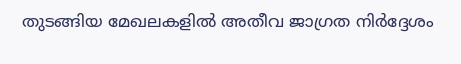തുടങ്ങിയ മേഖലകളിൽ അതീവ ജാഗ്രത നിർദ്ദേശം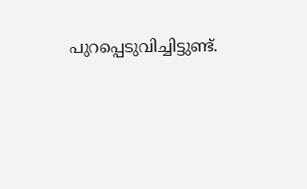പുറപ്പെടുവിച്ചിട്ടുണ്ട്.